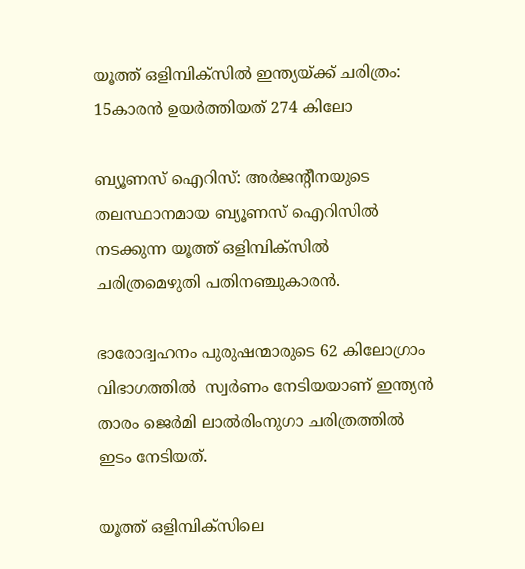യൂത്ത് ഒളിമ്പിക്‌സില്‍ ഇന്ത്യയ്ക്ക് ചരിത്രം: 15കാരന്‍ ഉയര്‍ത്തിയത് 274 കിലോ

ബ്യൂണസ് ഐറിസ്: അര്‍ജന്‍റീനയുടെ തലസ്ഥാനമായ ബ്യൂണസ് ഐറിസില്‍ നടക്കുന്ന യൂത്ത് ഒളിമ്പിക്സില്‍ ചരിത്രമെഴുതി പതിനഞ്ചുകാരന്‍.

ഭാരോദ്വഹനം പുരുഷന്മാരുടെ 62 കിലോഗ്രാം വിഭാഗത്തില്‍  സ്വര്‍ണം നേടിയയാണ് ഇന്ത്യന്‍ താരം ജെര്‍മി ലാല്‍രിംനുഗാ ചരിത്രത്തില്‍ ഇടം നേടിയത്.

യൂത്ത് ഒളിമ്പിക്സിലെ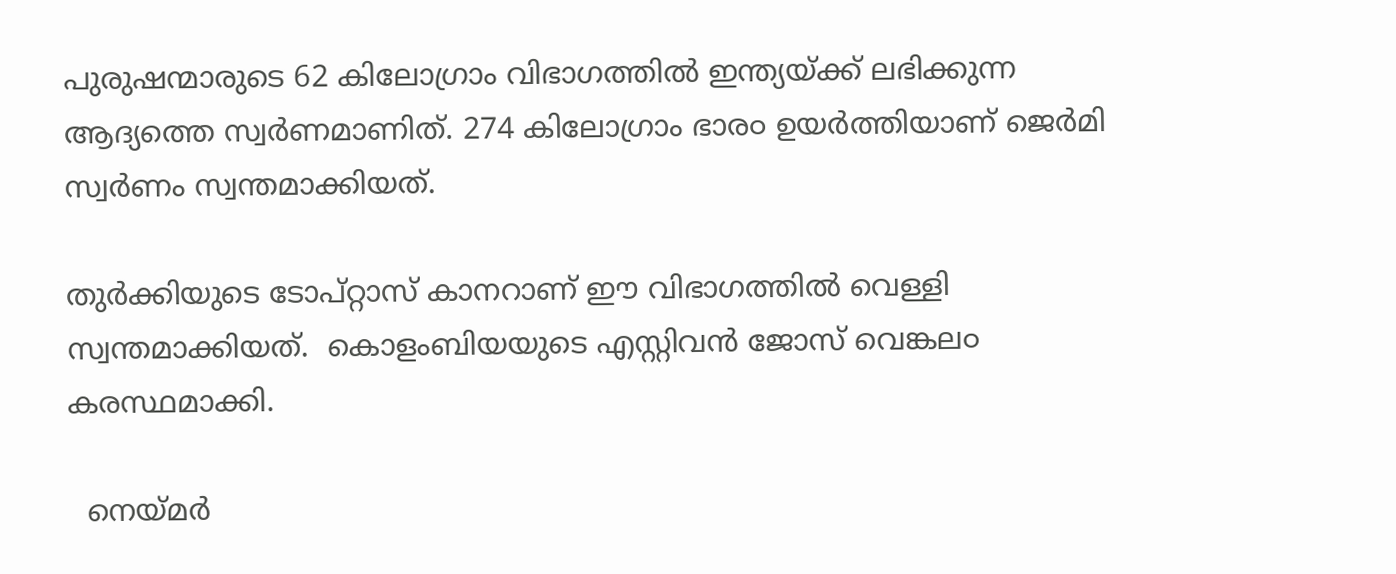പുരുഷന്മാരുടെ 62 കിലോഗ്രാം വിഭാഗത്തില്‍ ഇന്ത്യയ്ക്ക് ലഭിക്കുന്ന ആദ്യത്തെ സ്വര്‍ണമാണിത്. 274 കിലോഗ്രാം ഭാര൦ ഉയര്‍ത്തിയാണ് ജെര്‍മി സ്വര്‍ണം സ്വന്തമാക്കിയത്.

തുര്‍ക്കിയുടെ ടോപ്റ്റാസ് കാനറാണ് ഈ വിഭാഗത്തില്‍ വെള്ളി സ്വന്തമാക്കിയത്.  കൊളംബിയയുടെ എസ്റ്റിവന്‍ ജോസ് വെങ്കല൦ കരസ്ഥമാക്കി.

  നെയ്മർ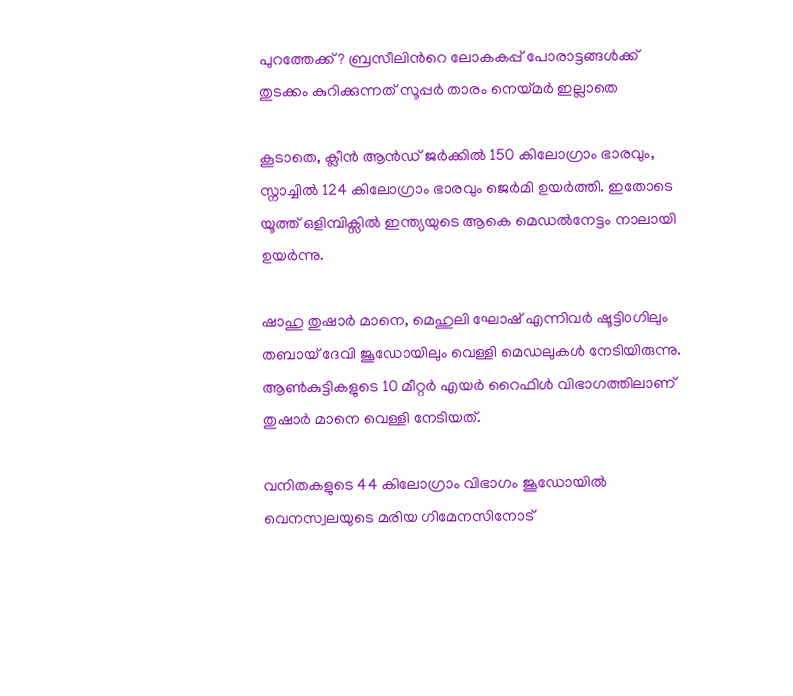പുറത്തേക്ക്? ബ്രസീലിന്‍റെ ലോകകപ്പ് പോരാട്ടങ്ങൾക്ക് തുടക്കം കുറിക്കുന്നത് സൂപ്പർ താരം നെയ്മർ ഇല്ലാതെ

കൂടാതെ, ക്ലീന്‍ ആന്‍ഡ് ജര്‍ക്കില്‍ 150 കിലോഗ്രാം ഭാരവും, സ്നാച്ചില്‍ 124 കിലോഗ്രാം ഭാരവും ജെര്‍മി ഉയര്‍ത്തി. ഇതോടെ യൂത്ത് ഒളിമ്പിക്സില്‍ ഇന്ത്യയുടെ ആകെ മെഡല്‍നേട്ടം നാലായി ഉയര്‍ന്നു.

ഷാഹു തുഷാര്‍ മാനെ, മെഹുലി ഘോഷ് എന്നിവര്‍ ഷൂട്ടി൦ഗിലും തബായ് ദേവി ജൂഡോയിലും വെള്ളി മെഡലുകള്‍ നേടിയിരുന്നു. ആണ്‍കുട്ടികളുടെ 10 മീറ്റര്‍ എയര്‍ റൈഫിള്‍ വിഭാഗത്തിലാണ് തുഷാര്‍ മാനെ വെള്ളി നേടിയത്.

വനിതകളുടെ 44 കിലോഗ്രാം വിഭാഗം ജൂഡോയില്‍ വെനസ്വലയുടെ മരിയ ഗിമേനസിനോട്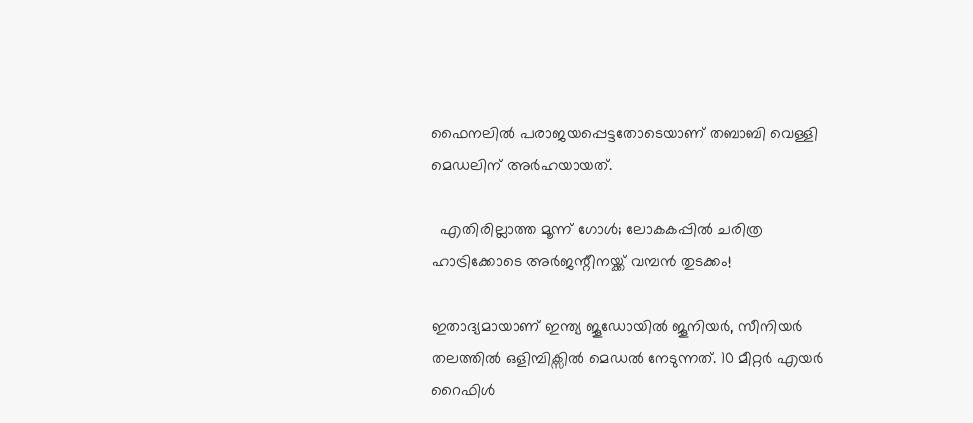ഫൈനലില്‍ പരാജയപ്പെട്ടതോടെയാണ് തബാബി വെള്ളി മെഡലിന് അര്‍ഹയായത്.

  എതിരില്ലാത്ത മൂന്ന് ഗോൾ; ലോകകപ്പിൽ ചരിത്ര ഹാട്രിക്കോടെ അർജന്റീനയ്ക്ക് വമ്പൻ തുടക്കം!

ഇതാദ്യമായാണ് ഇന്ത്യ ജൂഡോയില്‍ ജൂനിയര്‍, സീനിയര്‍ തലത്തില്‍ ഒളിമ്പിക്സില്‍ മെഡല്‍ നേടുന്നത്. 10 മീറ്റര്‍ എയര്‍ റൈഫിള്‍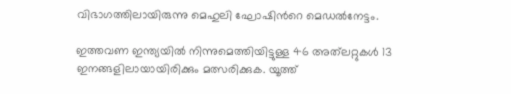വിഭാഗത്തിലായിരുന്നു മെഹുലി ഘോഷിന്‍റെ മെഡല്‍നേട്ടം.

ഇത്തവണ ഇന്ത്യയില്‍ നിന്നുമെത്തിയിട്ടുള്ള 46 അത്‌ലറ്റുകള്‍ 13 ഇനങ്ങളിലായായിരിക്കും മത്സരിക്കുക. യൂത്ത്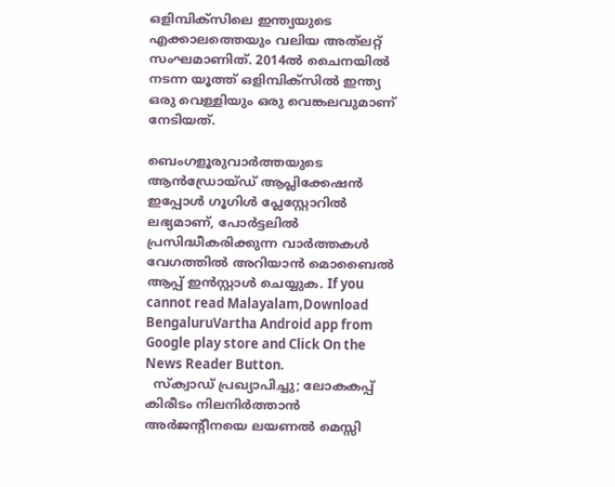ഒളിമ്പിക്സിലെ ഇന്ത്യയുടെ എക്കാലത്തെയും വലിയ അത്‌ലറ്റ് സംഘമാണിത്. 2014ല്‍ ചൈനയില്‍ നടന്ന യൂത്ത് ഒളിമ്പിക്സില്‍ ഇന്ത്യ ഒരു വെള്ളിയും ഒരു വെങ്കലവുമാണ് നേടിയത്.

ബെംഗളൂരുവാർത്തയുടെ ആൻഡ്രോയ്ഡ് ആപ്ലിക്കേഷൻ ഇപ്പോൾ ഗൂഗിൾ പ്ലേസ്റ്റോറിൽ ലഭ്യമാണ്, പോർട്ടലിൽ പ്രസിദ്ധീകരിക്കുന്ന വാർത്തകൾ വേഗത്തിൽ അറിയാൻ മൊബൈൽ ആപ്പ് ഇൻസ്റ്റാൾ ചെയ്യുക. If you cannot read Malayalam,Download BengaluruVartha Android app from Google play store and Click On the News Reader Button.
  സ്‌ക്വാഡ് പ്രഖ്യാപിച്ചു; ലോകകപ്പ് കിരീടം നിലനിർത്താൻ അർജന്റീനയെ ലയണൽ മെസ്സി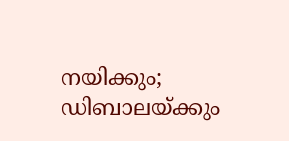നയിക്കും; ഡിബാലയ്ക്കും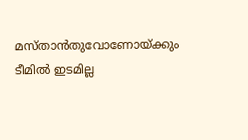മസ്താൻതുവോണോയ്ക്കും ടീമിൽ ഇടമില്ല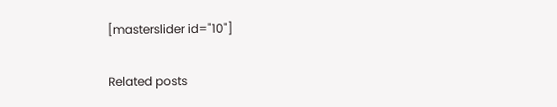[masterslider id="10"]

Related posts